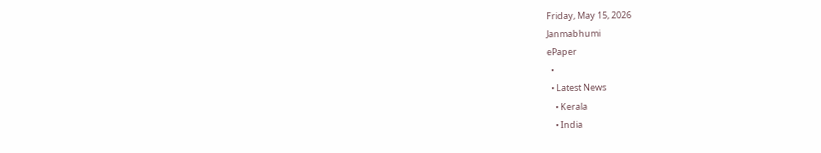Friday, May 15, 2026
Janmabhumi
ePaper
  •
  • Latest News
    • Kerala
    • India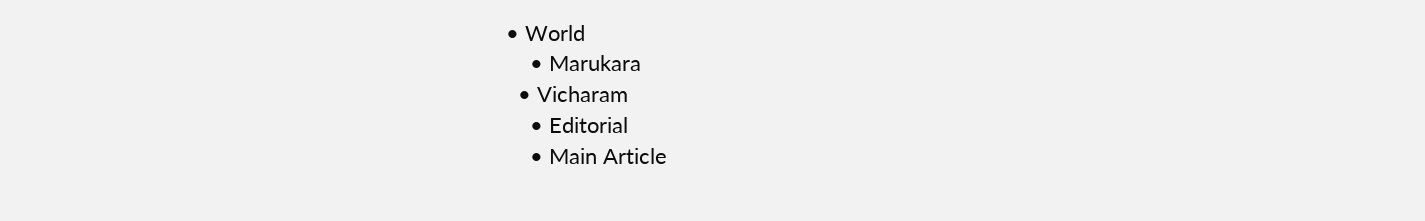• World
    • Marukara
  • Vicharam
    • Editorial
    • Main Article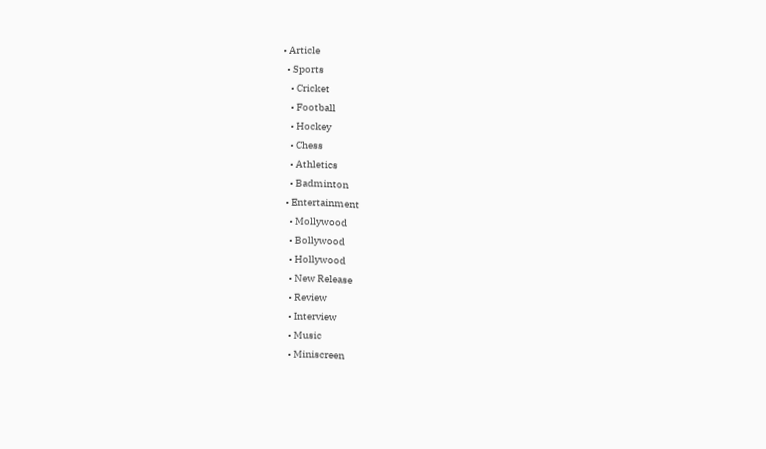• Article
  • Sports
    • Cricket
    • Football
    • Hockey
    • Chess
    • Athletics
    • Badminton
  • Entertainment
    • Mollywood
    • Bollywood
    • Hollywood
    • New Release
    • Review
    • Interview
    • Music
    • Miniscreen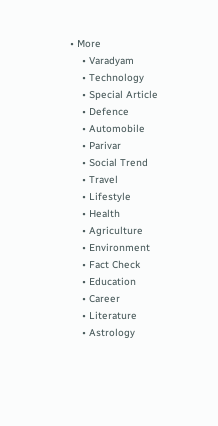• More
    • Varadyam
    • Technology
    • Special Article
    • Defence
    • Automobile
    • Parivar
    • Social Trend
    • Travel
    • Lifestyle
    • Health
    • Agriculture
    • Environment
    • Fact Check
    • Education
    • Career
    • Literature
    • Astrology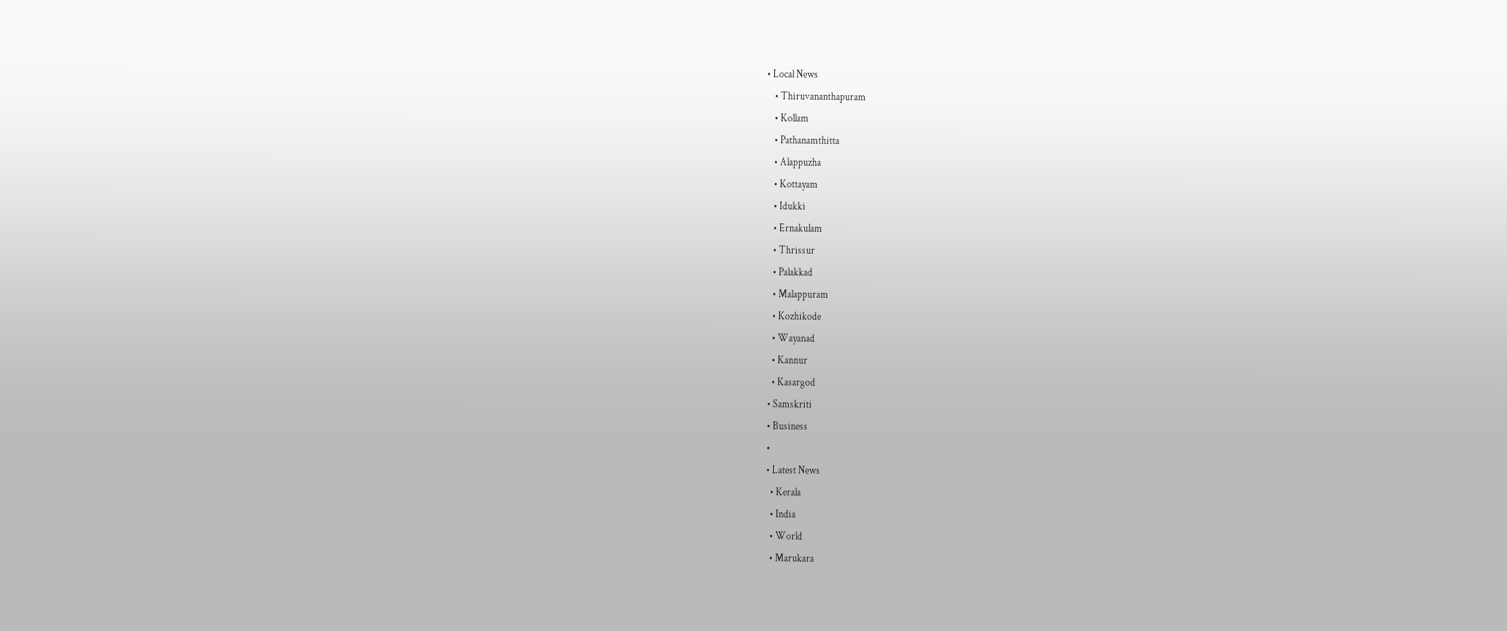• Local News
    • Thiruvananthapuram
    • Kollam
    • Pathanamthitta
    • Alappuzha
    • Kottayam
    • Idukki
    • Ernakulam
    • Thrissur
    • Palakkad
    • Malappuram
    • Kozhikode
    • Wayanad
    • Kannur
    • Kasargod
  • Samskriti
  • Business
  •
  • Latest News
    • Kerala
    • India
    • World
    • Marukara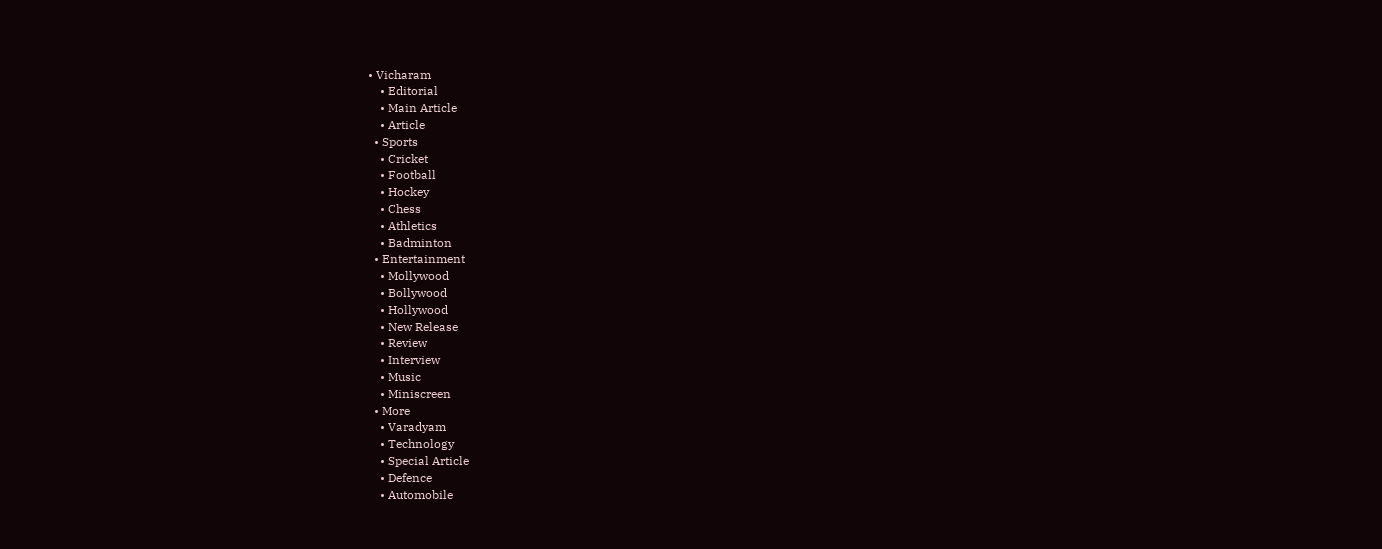• Vicharam
    • Editorial
    • Main Article
    • Article
  • Sports
    • Cricket
    • Football
    • Hockey
    • Chess
    • Athletics
    • Badminton
  • Entertainment
    • Mollywood
    • Bollywood
    • Hollywood
    • New Release
    • Review
    • Interview
    • Music
    • Miniscreen
  • More
    • Varadyam
    • Technology
    • Special Article
    • Defence
    • Automobile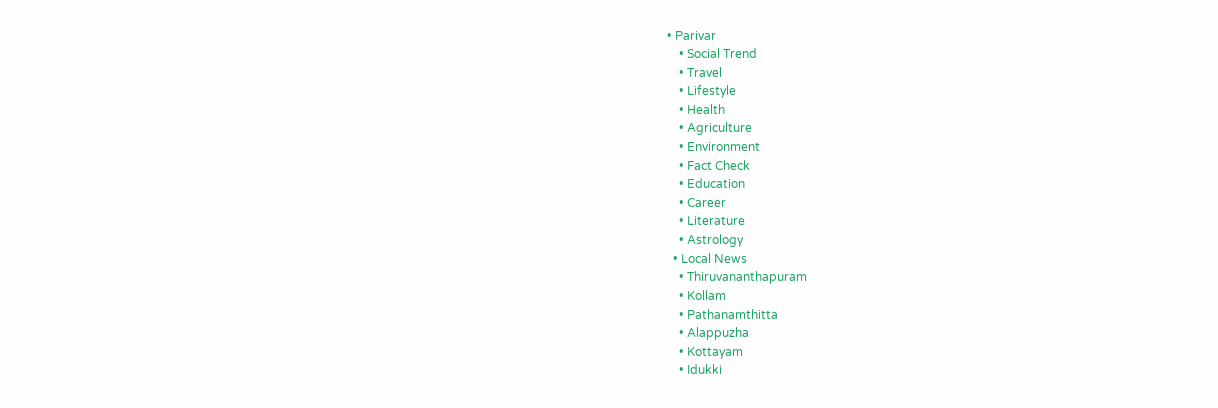• Parivar
    • Social Trend
    • Travel
    • Lifestyle
    • Health
    • Agriculture
    • Environment
    • Fact Check
    • Education
    • Career
    • Literature
    • Astrology
  • Local News
    • Thiruvananthapuram
    • Kollam
    • Pathanamthitta
    • Alappuzha
    • Kottayam
    • Idukki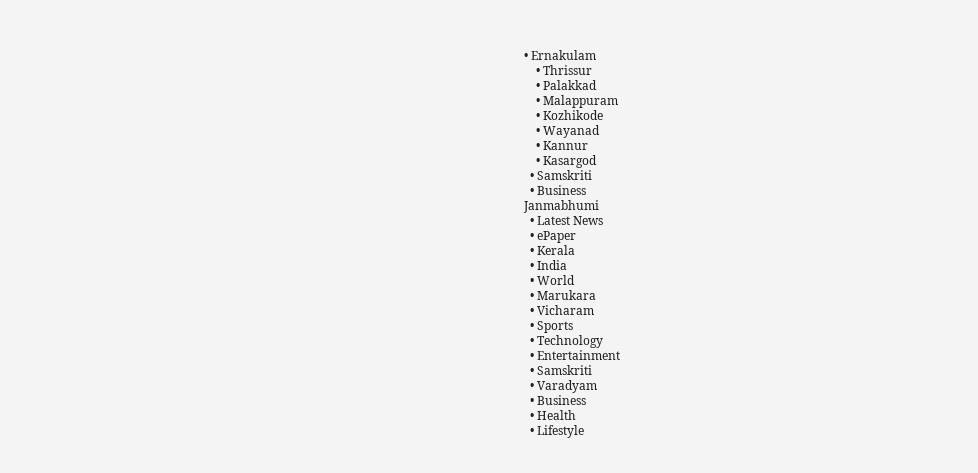• Ernakulam
    • Thrissur
    • Palakkad
    • Malappuram
    • Kozhikode
    • Wayanad
    • Kannur
    • Kasargod
  • Samskriti
  • Business
Janmabhumi
  • Latest News
  • ePaper
  • Kerala
  • India
  • World
  • Marukara
  • Vicharam
  • Sports
  • Technology
  • Entertainment
  • Samskriti
  • Varadyam
  • Business
  • Health
  • Lifestyle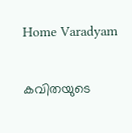Home Varadyam

കവിതയുടെ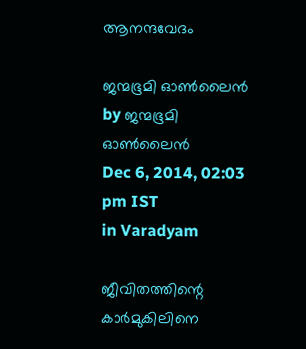ആനന്ദവേദം

ജന്മഭൂമി ഓണ്‍ലൈന്‍ by ജന്മഭൂമി ഓണ്‍ലൈന്‍
Dec 6, 2014, 02:03 pm IST
in Varadyam

ജീവിതത്തിന്റെ കാര്‍മുകിലിനെ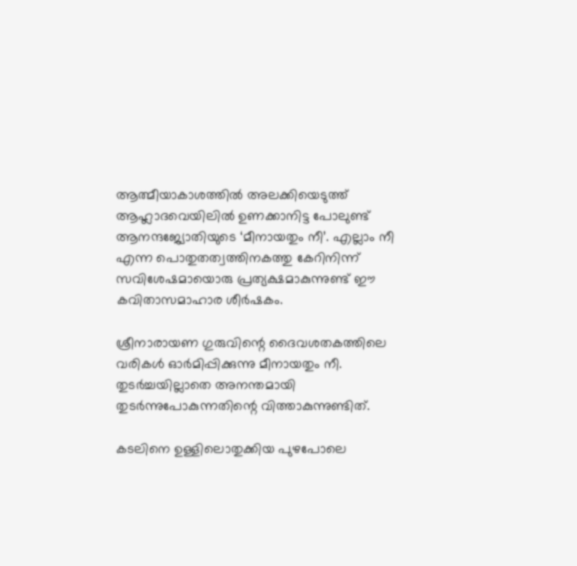ആത്മീയാകാശത്തില്‍ അലക്കിയെടുത്ത് ആഹ്ലാദവെയിലില്‍ ഉണക്കാനിട്ട പോലുണ്ട് ആനന്ദജ്യോതിയുടെ ‘മീനായതും നീ’. എല്ലാം നീ എന്ന പൊതുതത്വത്തിനകത്തു കേറിനിന്ന് സവിശേഷമായൊരു പ്രത്യക്ഷമാകുന്നുണ്ട് ഈ കവിതാസമാഹാര ശീര്‍ഷകം.

ശ്രീനാരായണ ഗുരുവിന്റെ ദൈവശതകത്തിലെ വരികള്‍ ഓര്‍മിപ്പിക്കുന്നു മീനായതും നീ. തുടര്‍ച്ചയില്ലാതെ അനന്തമായി തുടര്‍ന്നുപോകുന്നതിന്റെ വിത്താകുന്നുണ്ടിത്.

കടലിനെ ഉള്ളിലൊതുക്കിയ പുഴപോലെ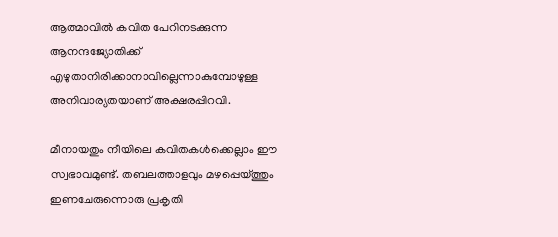ആത്മാവില്‍ കവിത പേറിനടക്കുന്ന ആനന്ദജ്യോതിക്ക് എഴുതാനിരിക്കാനാവില്ലെന്നാകുമ്പോഴുള്ള അനിവാര്യതയാണ് അക്ഷരപ്പിറവി.

മീനായതും നീയിലെ കവിതകള്‍ക്കെല്ലാം ഈ സ്വഭാവമുണ്ട്. തബലത്താളവും മഴപ്പെയ്‌ത്തും ഇണചേരുന്നൊരു പ്രകൃതി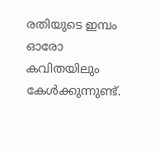രതിയുടെ ഇമ്പം ഓരോ കവിതയിലും കേള്‍ക്കുന്നുണ്ട്.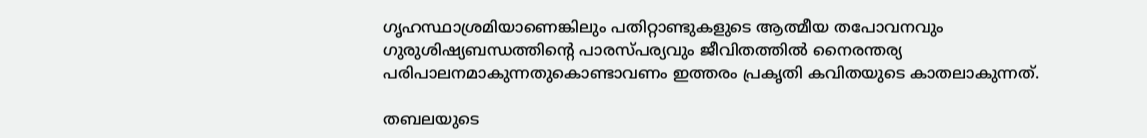ഗൃഹസ്ഥാശ്രമിയാണെങ്കിലും പതിറ്റാണ്ടുകളുടെ ആത്മീയ തപോവനവും ഗുരുശിഷ്യബന്ധത്തിന്റെ പാരസ്പര്യവും ജീവിതത്തില്‍ നൈരന്തര്യ പരിപാലനമാകുന്നതുകൊണ്ടാവണം ഇത്തരം പ്രകൃതി കവിതയുടെ കാതലാകുന്നത്.

തബലയുടെ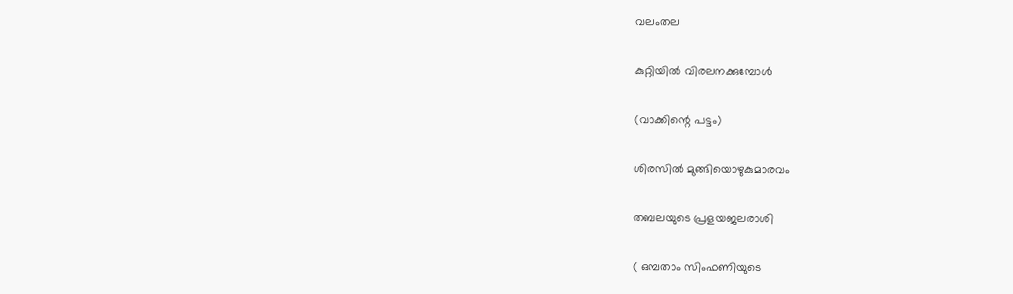വലംതല

കുറ്റിയില്‍ വിരലനക്കുമ്പോള്‍

(വാക്കിന്റെ പട്ടം)

ശിരസില്‍ മുങ്ങിയൊഴുകുമാരവം

തബലയുടെ പ്രളയജലരാശി

( ഒമ്പതാം സിംഫണിയുടെ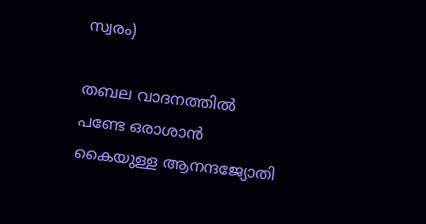സ്വരം)

തബല വാദനത്തില്‍ പണ്ടേ ഒരാശാന്‍ കൈയുള്ള ആനന്ദജ്യോതി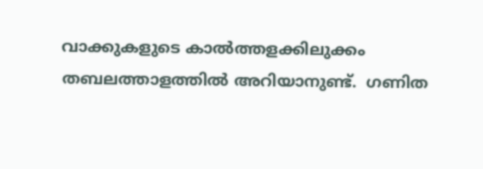വാക്കുകളുടെ കാല്‍ത്തളക്കിലുക്കം തബലത്താളത്തില്‍ അറിയാനുണ്ട്.  ഗണിത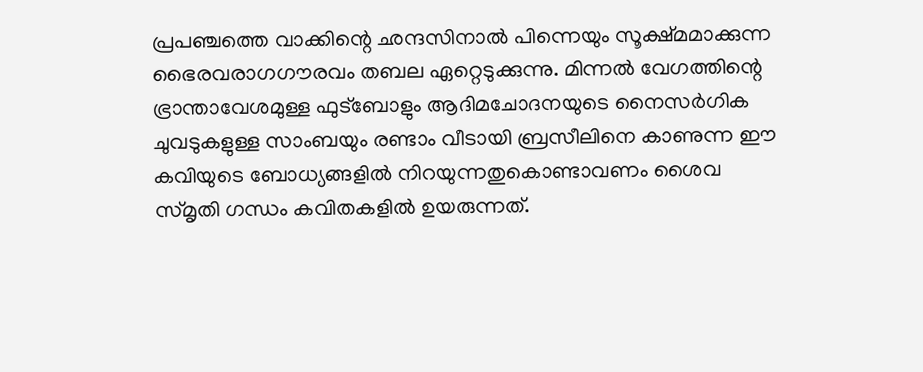പ്രപഞ്ചത്തെ വാക്കിന്റെ ഛന്ദസിനാല്‍ പിന്നെയും സൂക്ഷ്മമാക്കുന്ന ഭൈരവരാഗഗൗരവം തബല ഏറ്റെടുക്കുന്നു. മിന്നല്‍ വേഗത്തിന്റെ ഭ്രാന്താവേശമുള്ള ഫുട്‌ബോളും ആദിമചോദനയുടെ നൈസര്‍ഗിക ചുവടുകളുള്ള സാംബയും രണ്ടാം വീടായി ബ്രസീലിനെ കാണുന്ന ഈ കവിയുടെ ബോധ്യങ്ങളില്‍ നിറയുന്നതുകൊണ്ടാവണം ശൈവ സ്മൃതി ഗന്ധം കവിതകളില്‍ ഉയരുന്നത്.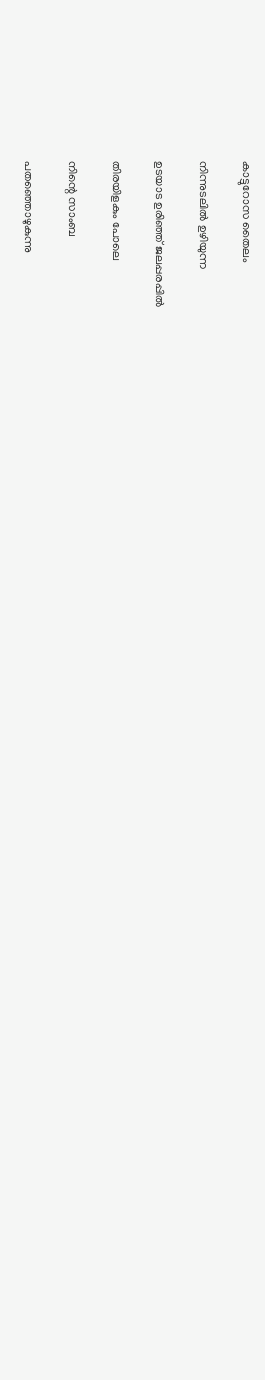കാട്ടുറോസ തൈലം

നിന്നുടലില്‍ ഉഴിയുന്ന

ഉടയാട ഉരിഞ്ഞ് ജലപ്പരപ്പില്‍

തിരയിളകും പോലെ

നിന്റെ സാംബ

പതഞ്ഞൊഴുകുന്നു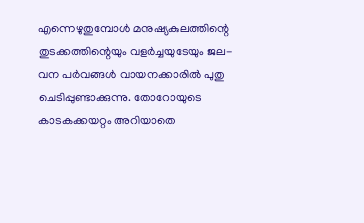എന്നെഴുതുമ്പോള്‍ മനുഷ്യകുലത്തിന്റെ തുടക്കത്തിന്റെയും വളര്‍ച്ചയുടേയും ജല-വന പര്‍വങ്ങള്‍ വായനക്കാരില്‍ പുതു ചെടിപ്പുണ്ടാക്കുന്നു. തോറോയുടെ കാടകക്കയറ്റം അറിയാതെ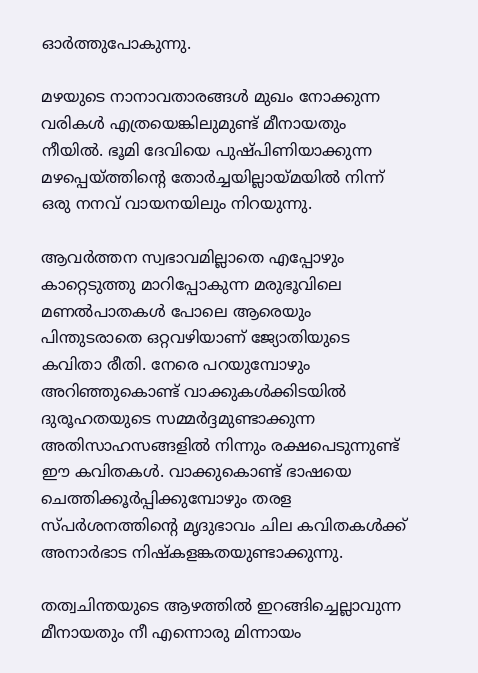ഓര്‍ത്തുപോകുന്നു.

മഴയുടെ നാനാവതാരങ്ങള്‍ മുഖം നോക്കുന്ന വരികള്‍ എത്രയെങ്കിലുമുണ്ട് മീനായതും നീയില്‍. ഭൂമി ദേവിയെ പുഷ്പിണിയാക്കുന്ന മഴപ്പെയ്‌ത്തിന്റെ തോര്‍ച്ചയില്ലായ്‌മയില്‍ നിന്ന് ഒരു നനവ് വായനയിലും നിറയുന്നു.

ആവര്‍ത്തന സ്വഭാവമില്ലാതെ എപ്പോഴും കാറ്റെടുത്തു മാറിപ്പോകുന്ന മരുഭൂവിലെ മണല്‍പാതകള്‍ പോലെ ആരെയും പിന്തുടരാതെ ഒറ്റവഴിയാണ് ജ്യോതിയുടെ കവിതാ രീതി. നേരെ പറയുമ്പോഴും അറിഞ്ഞുകൊണ്ട് വാക്കുകള്‍ക്കിടയില്‍ ദുരൂഹതയുടെ സമ്മര്‍ദ്ദമുണ്ടാക്കുന്ന അതിസാഹസങ്ങളില്‍ നിന്നും രക്ഷപെടുന്നുണ്ട് ഈ കവിതകള്‍. വാക്കുകൊണ്ട് ഭാഷയെ ചെത്തിക്കൂര്‍പ്പിക്കുമ്പോഴും തരള സ്പര്‍ശനത്തിന്റെ മൃദുഭാവം ചില കവിതകള്‍ക്ക് അനാര്‍ഭാട നിഷ്‌കളങ്കതയുണ്ടാക്കുന്നു.

തത്വചിന്തയുടെ ആഴത്തില്‍ ഇറങ്ങിച്ചെല്ലാവുന്ന മീനായതും നീ എന്നൊരു മിന്നായം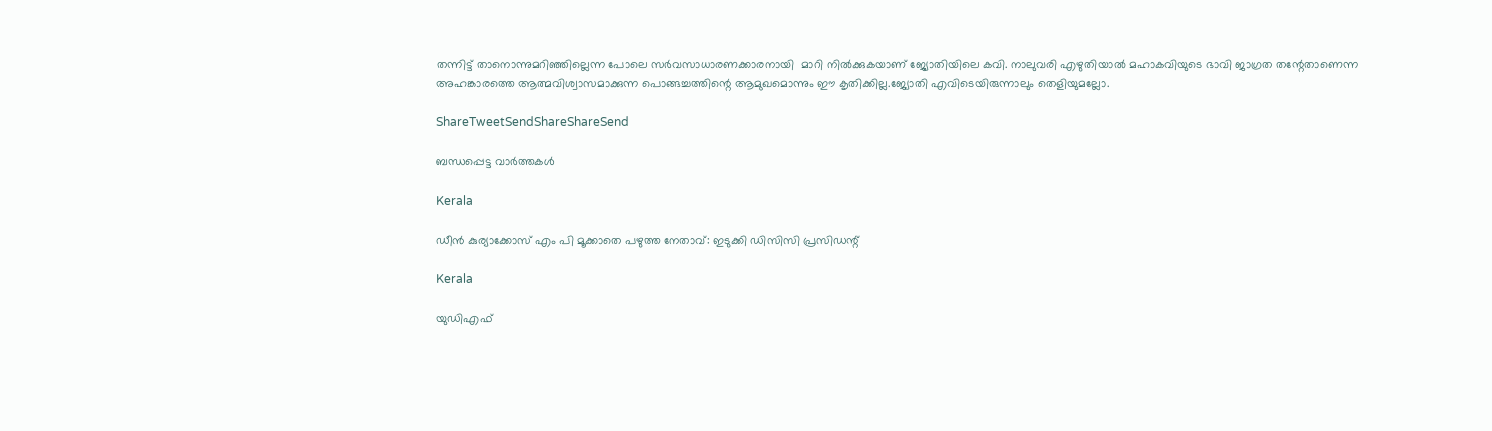തന്നിട്ട് താനൊന്നുമറിഞ്ഞില്ലെന്ന പോലെ സര്‍വസാധാരണക്കാരനായി  മാറി നില്‍ക്കുകയാണ് ജ്യോതിയിലെ കവി. നാലുവരി എഴുതിയാല്‍ മഹാകവിയുടെ ഭാവി ജാഗ്രത തന്റേതാണെന്ന അഹങ്കാരത്തെ ആത്മവിശ്വാസമാക്കുന്ന പൊങ്ങച്ചത്തിന്റെ ആമുഖമൊന്നും ഈ കൃതിക്കില്ല.ജ്യോതി എവിടെയിരുന്നാലും തെളിയുമല്ലോ.

ShareTweetSendShareShareSend

ബന്ധപ്പെട്ട വാര്‍ത്തകള്‍

Kerala

ഡീന്‍ കുര്യാക്കോസ് എം പി മൂക്കാതെ പഴുത്ത നേതാവ്: ഇടുക്കി ഡിസിസി പ്രസിഡന്റ്

Kerala

യുഡിഎഫ്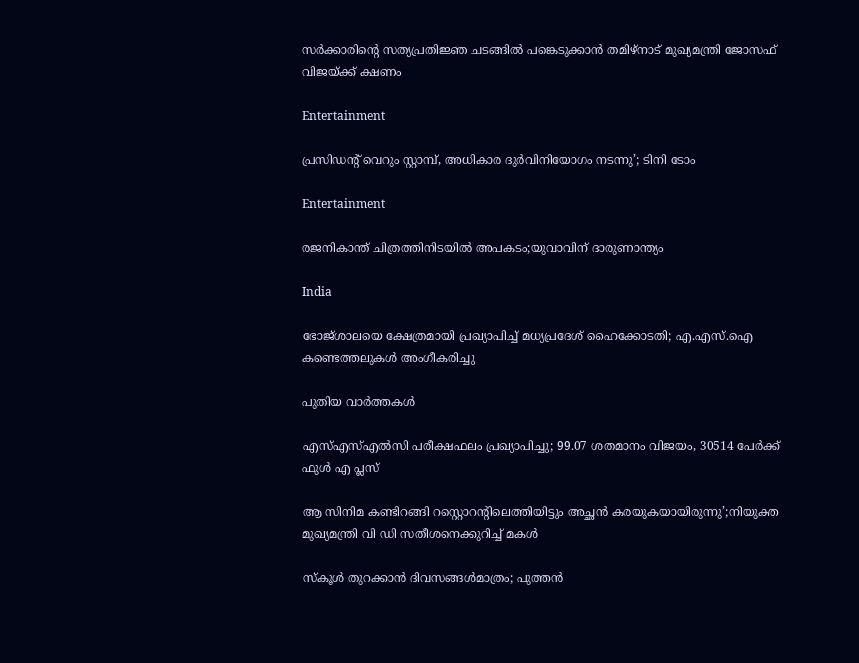സര്‍ക്കാരിന്റെ സത്യപ്രതിജ്ഞ ചടങ്ങില്‍ പങ്കെടുക്കാന്‍ തമിഴ്‌നാട് മുഖ്യമന്ത്രി ജോസഫ് വിജയ്‌ക്ക് ക്ഷണം

Entertainment

പ്രസിഡന്റ് വെറും സ്റ്റാമ്പ്, അധികാര ദുര്‍വിനിയോഗം നടന്നു’; ടിനി ടോം

Entertainment

രജനികാന്ത് ചിത്രത്തിനിടയിൽ അപകടം;യുവാവിന് ദാരുണാന്ത്യം

India

ഭോജ്ശാലയെ ക്ഷേത്രമായി പ്രഖ്യാപിച്ച് മധ്യപ്രദേശ് ഹൈക്കോടതി; എ.എസ്.ഐ കണ്ടെത്തലുകൾ അംഗീകരിച്ചു

പുതിയ വാര്‍ത്തകള്‍

എസ്എസ്എൽസി പരീക്ഷഫലം പ്രഖ്യാപിച്ചു; 99.07 ശതമാനം വിജയം, 30514 പേർക്ക് ഫുൾ എ പ്ലസ്

ആ സിനിമ കണ്ടിറങ്ങി റസ്റ്റൊറന്റിലെത്തിയിട്ടും അച്ഛൻ കരയുകയായിരുന്നു’;നിയുക്ത മുഖ്യമന്ത്രി വി ഡി സതീശനെക്കുറിച്ച് മകൾ

സ്‌കൂള്‍ തുറക്കാന്‍ ദിവസങ്ങള്‍മാത്രം; പുത്തന്‍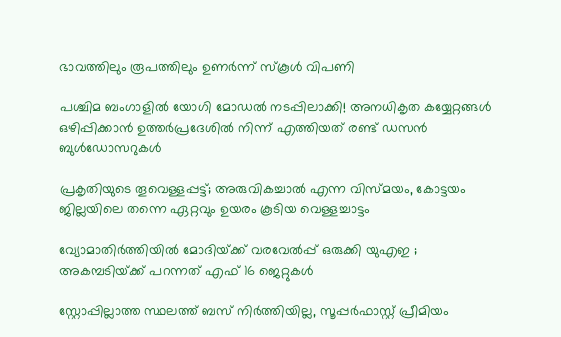ഭാവത്തിലും രൂപത്തിലും ഉണര്‍ന്ന് സ്‌കൂള്‍ വിപണി

പശ്ചിമ ബംഗാളിൽ യോഗി മോഡൽ നടപ്പിലാക്കി! അനധികൃത കയ്യേറ്റങ്ങൾ ഒഴിപ്പിക്കാൻ ഉത്തർപ്രദേശിൽ നിന്ന് എത്തിയത് രണ്ട് ഡസൻ ബുൾഡോസറുകൾ

പ്രകൃതിയുടെ തൂവെള്ളപ്പട്ട്; അരുവികച്ചാല്‍ എന്ന വിസ്മയം, കോട്ടയം ജില്ലയിലെ തന്നെ ഏറ്റവും ഉയരം കൂടിയ വെള്ളച്ചാട്ടം

വ്യോമാതിർത്തിയിൽ മോദിയ്‌ക്ക് വരവേൽപ്പ് ഒരുക്കി യുഎഇ ; അകമ്പടിയ്‌ക്ക് പറന്നത് എഫ് 16 ജെറ്റുകൾ

സ്റ്റോപ്പില്ലാത്ത സ്ഥലത്ത് ബസ് നിർത്തിയില്ല, സൂപ്പർഫാസ്റ്റ് പ്രീമിയം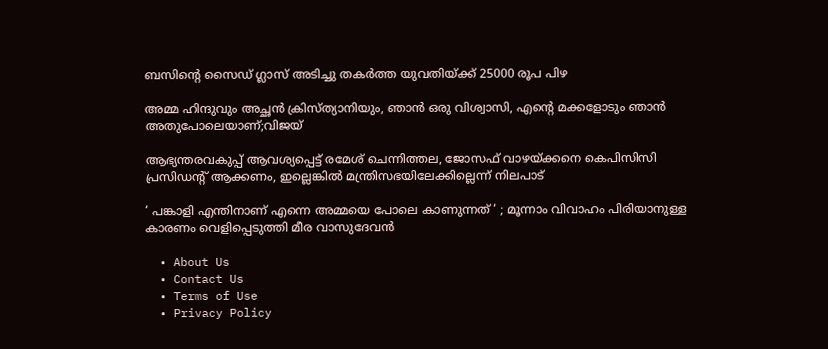ബസിന്റെ സൈഡ് ഗ്ലാസ് അടിച്ചു തകർത്ത യുവതിയ്‌ക്ക് 25000 രൂപ പിഴ

അമ്മ ഹിന്ദുവും അച്ഛൻ ക്രിസ്ത്യാനിയും, ഞാൻ ഒരു വിശ്വാസി, എന്റെ മക്കളോടും ഞാൻ അതുപോലെയാണ്;വിജയ്

ആഭ്യന്തരവകുപ്പ് ആവശ്യപ്പെട്ട് രമേശ് ചെന്നിത്തല, ജോസഫ് വാഴയ്‌ക്കനെ കെപിസിസി പ്രസിഡന്‍റ് ആക്കണം, ഇല്ലെങ്കിൽ മന്ത്രിസഭയിലേക്കില്ലെന്ന് നിലപാട്

‘ പങ്കാളി എന്തിനാണ് എന്നെ അമ്മയെ പോലെ കാണുന്നത് ‘ ; മൂന്നാം വിവാഹം പിരിയാനുള്ള കാരണം വെളിപ്പെടുത്തി മീര വാസുദേവൻ

  • About Us
  • Contact Us
  • Terms of Use
  • Privacy Policy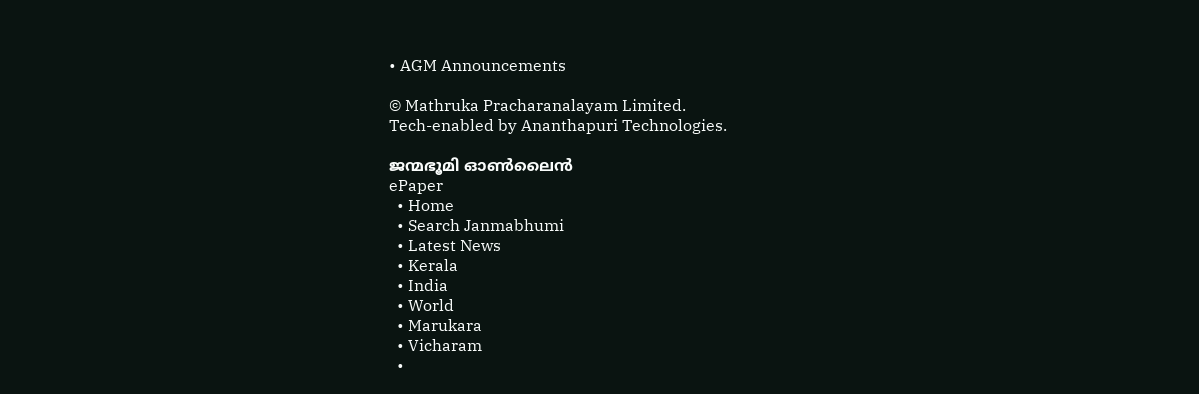• AGM Announcements

© Mathruka Pracharanalayam Limited.
Tech-enabled by Ananthapuri Technologies.

ജന്മഭൂമി ഓണ്‍ലൈന്‍
ePaper
  • Home
  • Search Janmabhumi
  • Latest News
  • Kerala
  • India
  • World
  • Marukara
  • Vicharam
  •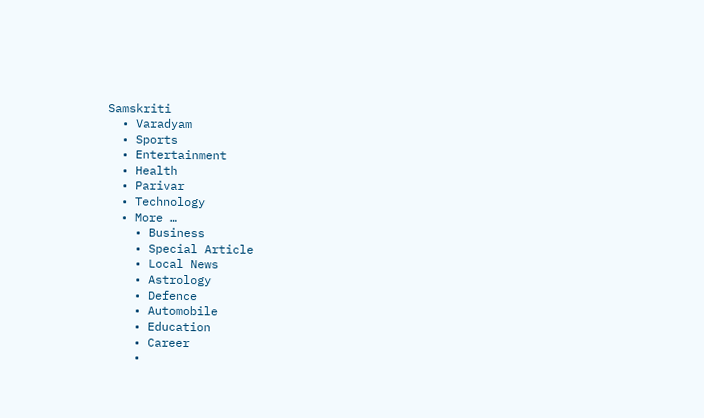Samskriti
  • Varadyam
  • Sports
  • Entertainment
  • Health
  • Parivar
  • Technology
  • More …
    • Business
    • Special Article
    • Local News
    • Astrology
    • Defence
    • Automobile
    • Education
    • Career
    •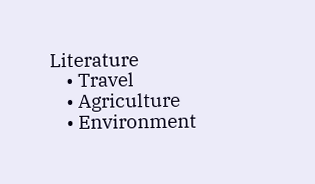Literature
    • Travel
    • Agriculture
    • Environment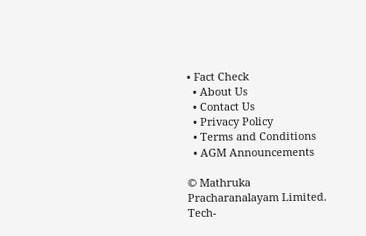• Fact Check
  • About Us
  • Contact Us
  • Privacy Policy
  • Terms and Conditions
  • AGM Announcements

© Mathruka Pracharanalayam Limited.
Tech-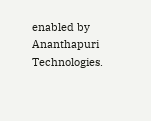enabled by Ananthapuri Technologies.